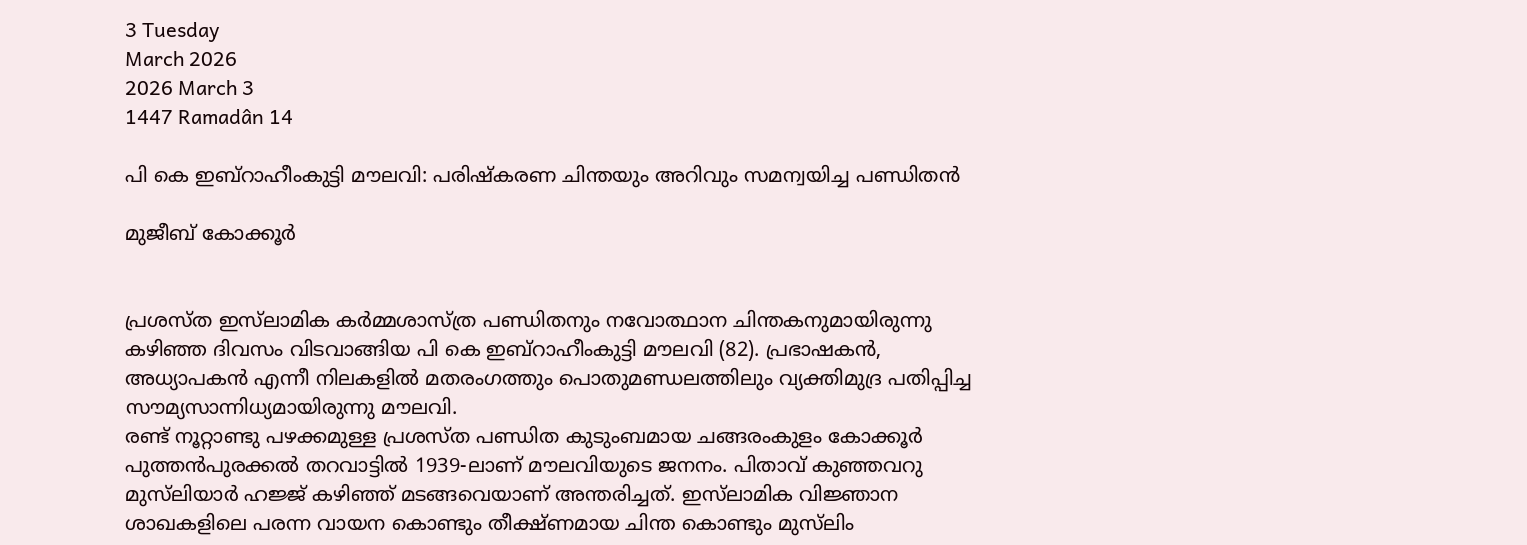3 Tuesday
March 2026
2026 March 3
1447 Ramadân 14

പി കെ ഇബ്‌റാഹീംകുട്ടി മൗലവി: പരിഷ്‌കരണ ചിന്തയും അറിവും സമന്വയിച്ച പണ്ഡിതന്‍

മുജീബ് കോക്കൂര്‍


പ്രശസ്ത ഇസ്‌ലാമിക കര്‍മ്മശാസ്ത്ര പണ്ഡിതനും നവോത്ഥാന ചിന്തകനുമായിരുന്നു കഴിഞ്ഞ ദിവസം വിടവാങ്ങിയ പി കെ ഇബ്‌റാഹീംകുട്ടി മൗലവി (82). പ്രഭാഷകന്‍, അധ്യാപകന്‍ എന്നീ നിലകളില്‍ മതരംഗത്തും പൊതുമണ്ഡലത്തിലും വ്യക്തിമുദ്ര പതിപ്പിച്ച സൗമ്യസാന്നിധ്യമായിരുന്നു മൗലവി.
രണ്ട് നൂറ്റാണ്ടു പഴക്കമുള്ള പ്രശസ്ത പണ്ഡിത കുടുംബമായ ചങ്ങരംകുളം കോക്കൂര്‍ പുത്തന്‍പുരക്കല്‍ തറവാട്ടില്‍ 1939-ലാണ് മൗലവിയുടെ ജനനം. പിതാവ് കുഞ്ഞവറു മുസ്‌ലിയാര്‍ ഹജ്ജ് കഴിഞ്ഞ് മടങ്ങവെയാണ് അന്തരിച്ചത്. ഇസ്‌ലാമിക വിജ്ഞാന ശാഖകളിലെ പരന്ന വായന കൊണ്ടും തീക്ഷ്ണമായ ചിന്ത കൊണ്ടും മുസ്‌ലിം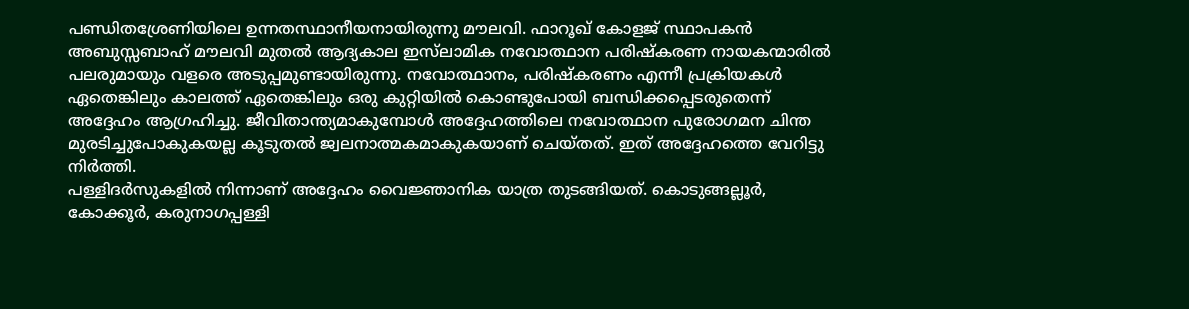പണ്ഡിതശ്രേണിയിലെ ഉന്നതസ്ഥാനീയനായിരുന്നു മൗലവി. ഫാറൂഖ് കോളജ് സ്ഥാപകന്‍ അബുസ്സബാഹ് മൗലവി മുതല്‍ ആദ്യകാല ഇസ്‌ലാമിക നവോത്ഥാന പരിഷ്‌കരണ നായകന്മാരില്‍ പലരുമായും വളരെ അടുപ്പമുണ്ടായിരുന്നു. നവോത്ഥാനം, പരിഷ്‌കരണം എന്നീ പ്രക്രിയകള്‍ ഏതെങ്കിലും കാലത്ത് ഏതെങ്കിലും ഒരു കുറ്റിയില്‍ കൊണ്ടുപോയി ബന്ധിക്കപ്പെടരുതെന്ന് അദ്ദേഹം ആഗ്രഹിച്ചു. ജീവിതാന്ത്യമാകുമ്പോള്‍ അദ്ദേഹത്തിലെ നവോത്ഥാന പുരോഗമന ചിന്ത മുരടിച്ചുപോകുകയല്ല കൂടുതല്‍ ജ്വലനാത്മകമാകുകയാണ് ചെയ്തത്. ഇത് അദ്ദേഹത്തെ വേറിട്ടു നിര്‍ത്തി.
പള്ളിദര്‍സുകളില്‍ നിന്നാണ് അദ്ദേഹം വൈജ്ഞാനിക യാത്ര തുടങ്ങിയത്. കൊടുങ്ങല്ലൂര്‍, കോക്കൂര്‍, കരുനാഗപ്പള്ളി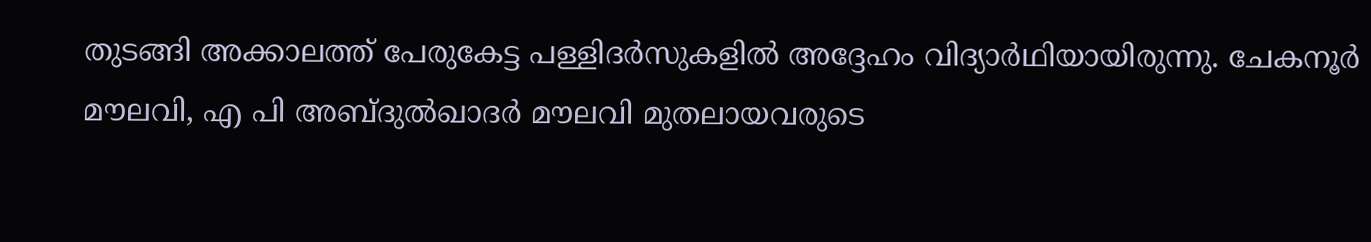തുടങ്ങി അക്കാലത്ത് പേരുകേട്ട പള്ളിദര്‍സുകളില്‍ അദ്ദേഹം വിദ്യാര്‍ഥിയായിരുന്നു. ചേകനൂര്‍ മൗലവി, എ പി അബ്ദുല്‍ഖാദര്‍ മൗലവി മുതലായവരുടെ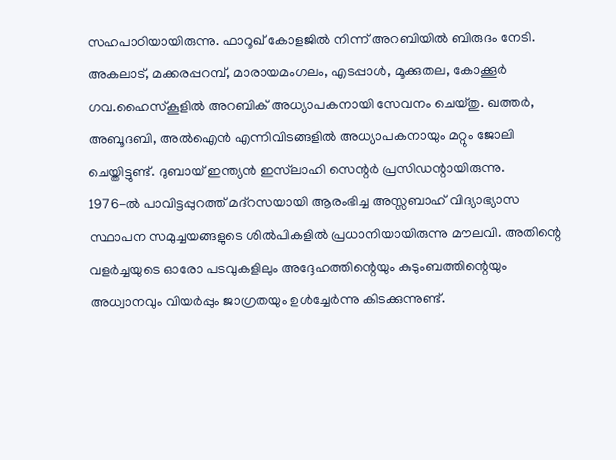സഹപാഠിയായിരുന്നു. ഫാറൂഖ് കോളജില്‍ നിന്ന് അറബിയില്‍ ബിരുദം നേടി. അകലാട്, മക്കരപ്പറമ്പ്, മാരായമംഗലം, എടപ്പാള്‍, മൂക്കുതല, കോക്കൂര്‍ ഗവ.ഹൈസ്‌കൂളില്‍ അറബിക് അധ്യാപകനായി സേവനം ചെയ്തു. ഖത്തര്‍, അബൂദബി, അല്‍ഐന്‍ എന്നിവിടങ്ങളില്‍ അധ്യാപകനായും മറ്റും ജോലി ചെയ്തിട്ടുണ്ട്. ദുബായ് ഇന്ത്യന്‍ ഇസ്‌ലാഹി സെന്റര്‍ പ്രസിഡന്റായിരുന്നു.
1976-ല്‍ പാവിട്ടപ്പുറത്ത് മദ്‌റസയായി ആരംഭിച്ച അസ്സബാഹ് വിദ്യാഭ്യാസ സ്ഥാപന സമുച്ചയങ്ങളുടെ ശില്‍പികളില്‍ പ്രധാനിയായിരുന്നു മൗലവി. അതിന്റെ വളര്‍ച്ചയുടെ ഓരോ പടവുകളിലും അദ്ദേഹത്തിന്റെയും കുടുംബത്തിന്റെയും അധ്വാനവും വിയര്‍പ്പും ജാഗ്രതയും ഉള്‍ച്ചേര്‍ന്നു കിടക്കുന്നുണ്ട്.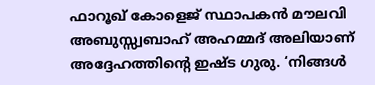ഫാറൂഖ് കോളെജ് സ്ഥാപകന്‍ മൗലവി അബുസ്സ്വബാഹ് അഹമ്മദ് അലിയാണ് അദ്ദേഹത്തിന്റെ ഇഷ്ട ഗുരു. ‘നിങ്ങള്‍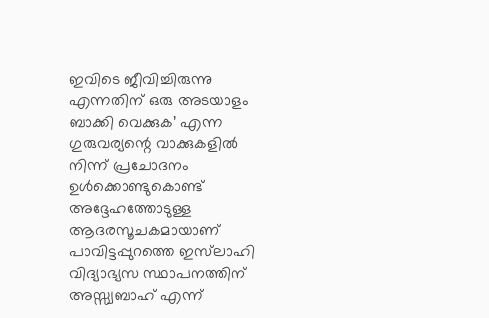ഇവിടെ ജീവിച്ചിരുന്നു എന്നതിന് ഒരു അടയാളം ബാക്കി വെക്കുക’ എന്ന ഗുരുവര്യന്റെ വാക്കുകളില്‍ നിന്ന് പ്രചോദനം ഉള്‍ക്കൊണ്ടുകൊണ്ട് അദ്ദേഹത്തോടുള്ള ആദരസൂചകമായാണ് പാവിട്ടപ്പുറത്തെ ഇസ്‌ലാഹി വിദ്യാഭ്യസ സ്ഥാപനത്തിന് അസ്സ്വബാഹ് എന്ന്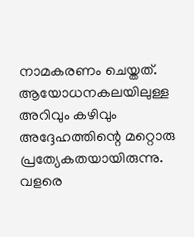നാമകരണം ചെയ്തത്.
ആയോധനകലയിലുള്ള അറിവും കഴിവും അദ്ദേഹത്തിന്റെ മറ്റൊരു പ്രത്യേകതയായിരുന്നു. വളരെ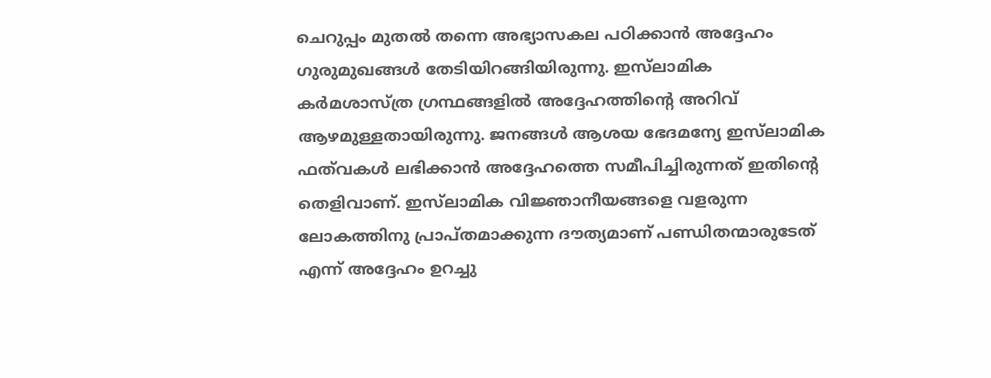ചെറുപ്പം മുതല്‍ തന്നെ അഭ്യാസകല പഠിക്കാന്‍ അദ്ദേഹം ഗുരുമുഖങ്ങള്‍ തേടിയിറങ്ങിയിരുന്നു. ഇസ്‌ലാമിക കര്‍മശാസ്ത്ര ഗ്രന്ഥങ്ങളില്‍ അദ്ദേഹത്തിന്റെ അറിവ് ആഴമുള്ളതായിരുന്നു. ജനങ്ങള്‍ ആശയ ഭേദമന്യേ ഇസ്‌ലാമിക ഫത്‌വകള്‍ ലഭിക്കാന്‍ അദ്ദേഹത്തെ സമീപിച്ചിരുന്നത് ഇതിന്റെ തെളിവാണ്. ഇസ്‌ലാമിക വിജ്ഞാനീയങ്ങളെ വളരുന്ന ലോകത്തിനു പ്രാപ്തമാക്കുന്ന ദൗത്യമാണ് പണ്ഡിതന്മാരുടേത് എന്ന് അദ്ദേഹം ഉറച്ചു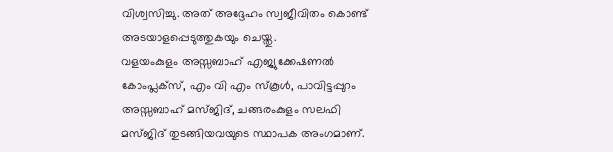വിശ്വസിച്ചു. അത് അദ്ദേഹം സ്വജീവിതം കൊണ്ട് അടയാളപ്പെടുത്തുകയും ചെയ്തു.
വളയംകുളം അസ്സബാഹ് എജ്യുക്കേഷണല്‍ കോംപ്ലക്‌സ്, എം വി എം സ്‌കൂള്‍, പാവിട്ടപ്പുറം അസ്സബാഹ് മസ്ജിദ്, ചങ്ങരംകുളം സലഫി മസ്ജിദ് തുടങ്ങിയവയുടെ സ്ഥാപക അംഗമാണ്.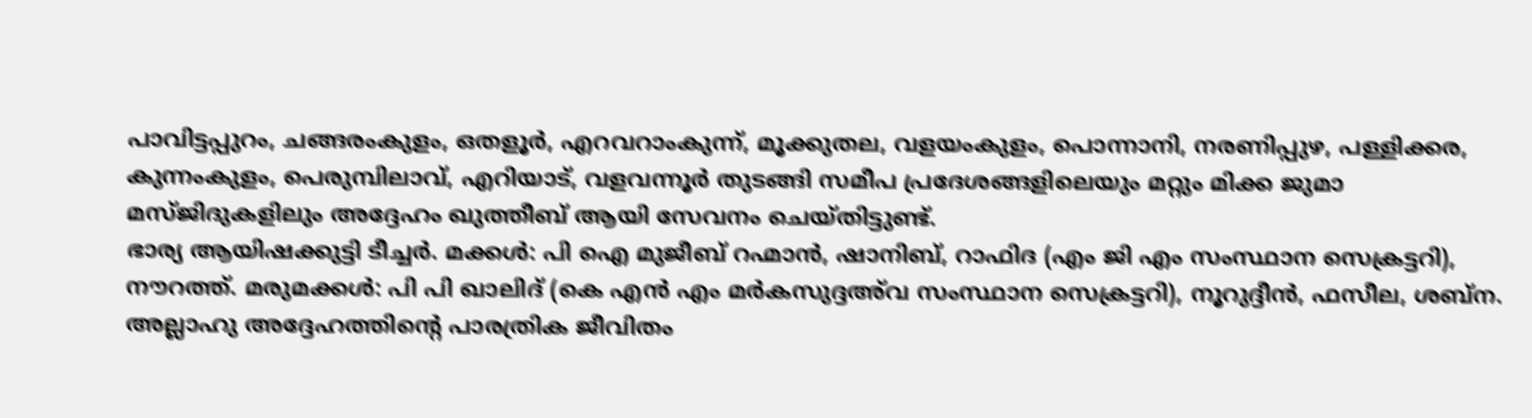പാവിട്ടപ്പുറം, ചങ്ങരംകുളം, ഒതളൂര്‍, എറവറാംകുന്ന്, മൂക്കുതല, വളയംകുളം, പൊന്നാനി, നരണിപ്പുഴ, പള്ളിക്കര, കുന്നംകുളം, പെരുമ്പിലാവ്, എറിയാട്, വളവന്നൂര്‍ തുടങ്ങി സമീപ പ്രദേശങ്ങളിലെയും മറ്റും മിക്ക ജുമാ മസ്ജിദുകളിലും അദ്ദേഹം ഖുത്തീബ് ആയി സേവനം ചെയ്തിട്ടുണ്ട്.
ഭാര്യ ആയിഷക്കുട്ടി ടീച്ചര്‍. മക്കള്‍: പി ഐ മുജീബ് റഹ്മാന്‍, ഷാനിബ്, റാഫിദ (എം ജി എം സംസ്ഥാന സെക്രട്ടറി), നൗറത്ത്. മരുമക്കള്‍: പി പി ഖാലിദ് (കെ എന്‍ എം മര്‍കസുദ്ദഅ്‌വ സംസ്ഥാന സെക്രട്ടറി), നൂറുദ്ദീന്‍, ഫസീല, ശബ്‌ന.
അല്ലാഹു അദ്ദേഹത്തിന്റെ പാരത്രിക ജീവിതം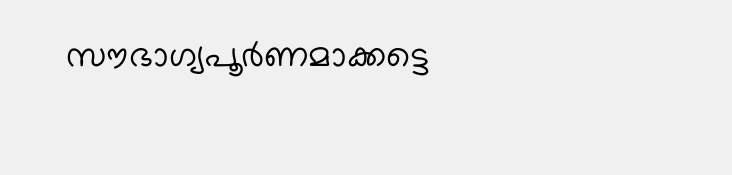സൗഭാഗ്യപൂര്‍ണമാക്കട്ടെ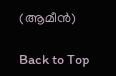(ആമീന്‍)

Back to Top